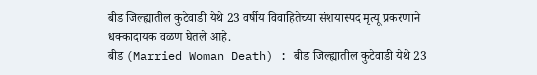बीड जिल्ह्यातील कुटेवाडी येथे 23 वर्षीय विवाहितेच्या संशयास्पद मृत्यू प्रकरणाने धक्कादायक वळण घेतले आहे.
बीड (Married Woman Death) : बीड जिल्ह्यातील कुटेवाडी येथे 23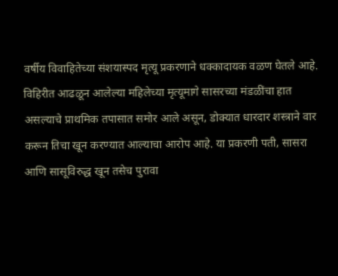वर्षीय विवाहितेच्या संशयास्पद मृत्यू प्रकरणाने धक्कादायक वळण घेतले आहे. विहिरीत आढळून आलेल्या महिलेच्या मृत्यूमागे सासरच्या मंडळींचा हात असल्याचे प्राथमिक तपासात समोर आले असून, डोक्यात धारदार शस्त्राने वार करून तिचा खून करण्यात आल्याचा आरोप आहे. या प्रकरणी पती, सासरा आणि सासूविरुद्ध खून तसेच पुरावा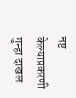नष्ट केल्याप्रकरणी गुन्हा दाखल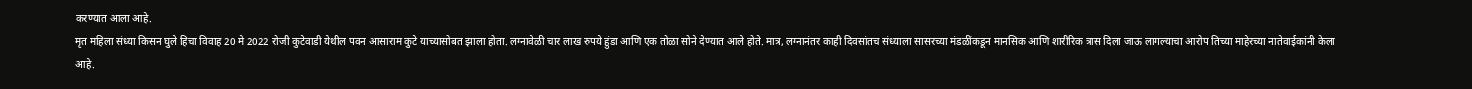करण्यात आला आहे.
मृत महिला संध्या किसन घुले हिचा विवाह 20 मे 2022 रोजी कुटेवाडी येथील पवन आसाराम कुटे याच्यासोबत झाला होता. लग्नावेळी चार लाख रुपये हुंडा आणि एक तोळा सोने देण्यात आले होते. मात्र, लग्नानंतर काही दिवसांतच संध्याला सासरच्या मंडळींकडून मानसिक आणि शारीरिक त्रास दिला जाऊ लागल्याचा आरोप तिच्या माहेरच्या नातेवाईकांनी केला आहे.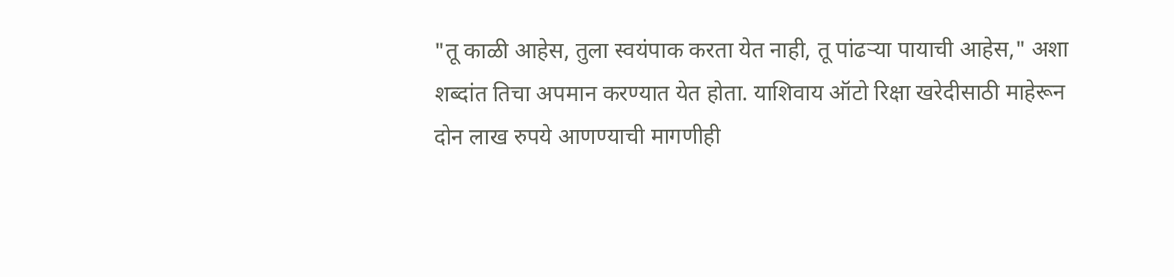"तू काळी आहेस, तुला स्वयंपाक करता येत नाही, तू पांढऱ्या पायाची आहेस," अशा शब्दांत तिचा अपमान करण्यात येत होता. याशिवाय ऑटो रिक्षा खरेदीसाठी माहेरून दोन लाख रुपये आणण्याची मागणीही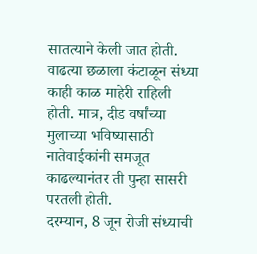सातत्याने केली जात होती. वाढत्या छळाला कंटाळून संध्या काही काळ माहेरी राहिली होती. मात्र, दीड वर्षांच्या मुलाच्या भविष्यासाठी नातेवाईकांनी समजूत काढल्यानंतर ती पुन्हा सासरी परतली होती.
दरम्यान, 8 जून रोजी संध्याची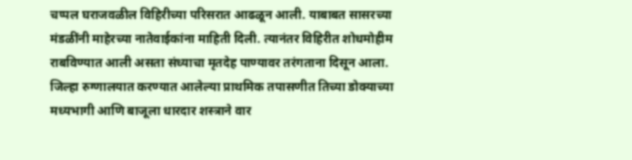चप्पल घराजवळील विहिरीच्या परिसरात आढळून आली. याबाबत सासरच्या मंडळींनी माहेरच्या नातेवाईकांना माहिती दिली. त्यानंतर विहिरीत शोधमोहीम राबविण्यात आली असता संध्याचा मृतदेह पाण्यावर तरंगताना दिसून आला.
जिल्हा रुग्णालयात करण्यात आलेल्या प्राथमिक तपासणीत तिच्या डोक्याच्या मध्यभागी आणि बाजूला धारदार शस्त्राने वार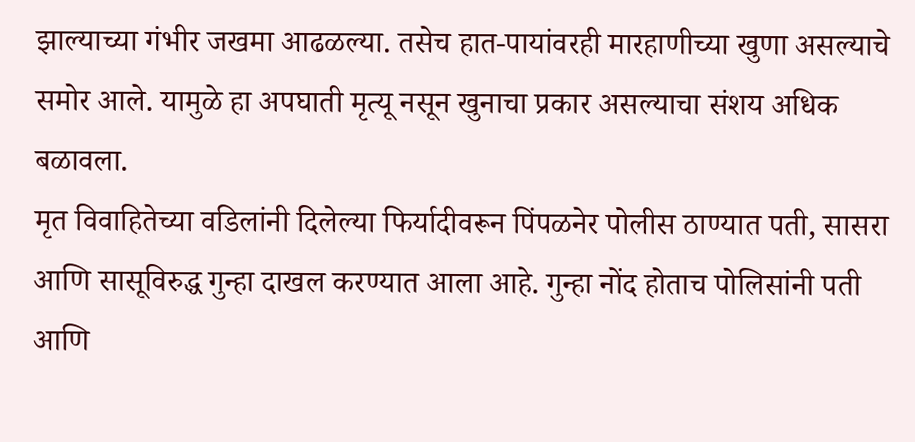झाल्याच्या गंभीर जखमा आढळल्या. तसेच हात-पायांवरही मारहाणीच्या खुणा असल्याचे समोर आले. यामुळे हा अपघाती मृत्यू नसून खुनाचा प्रकार असल्याचा संशय अधिक बळावला.
मृत विवाहितेच्या वडिलांनी दिलेल्या फिर्यादीवरून पिंपळनेर पोलीस ठाण्यात पती, सासरा आणि सासूविरुद्ध गुन्हा दाखल करण्यात आला आहे. गुन्हा नोंद होताच पोलिसांनी पती आणि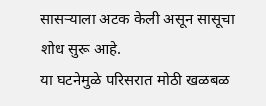सासऱ्याला अटक केली असून सासूचा शोध सुरू आहे.
या घटनेमुळे परिसरात मोठी खळबळ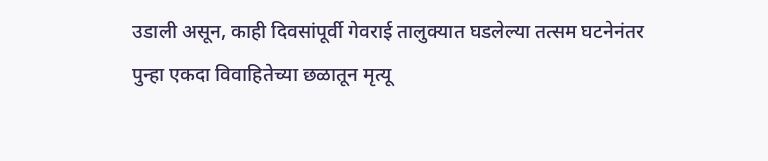उडाली असून, काही दिवसांपूर्वी गेवराई तालुक्यात घडलेल्या तत्सम घटनेनंतर पुन्हा एकदा विवाहितेच्या छळातून मृत्यू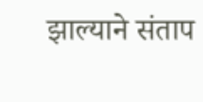झाल्याने संताप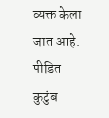व्यक्त केला जात आहे. पीडित कुटुंब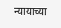न्यायाच्या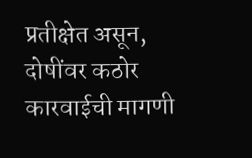प्रतीक्षेत असून, दोषींवर कठोर कारवाईची मागणी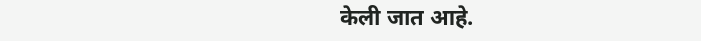केली जात आहे.